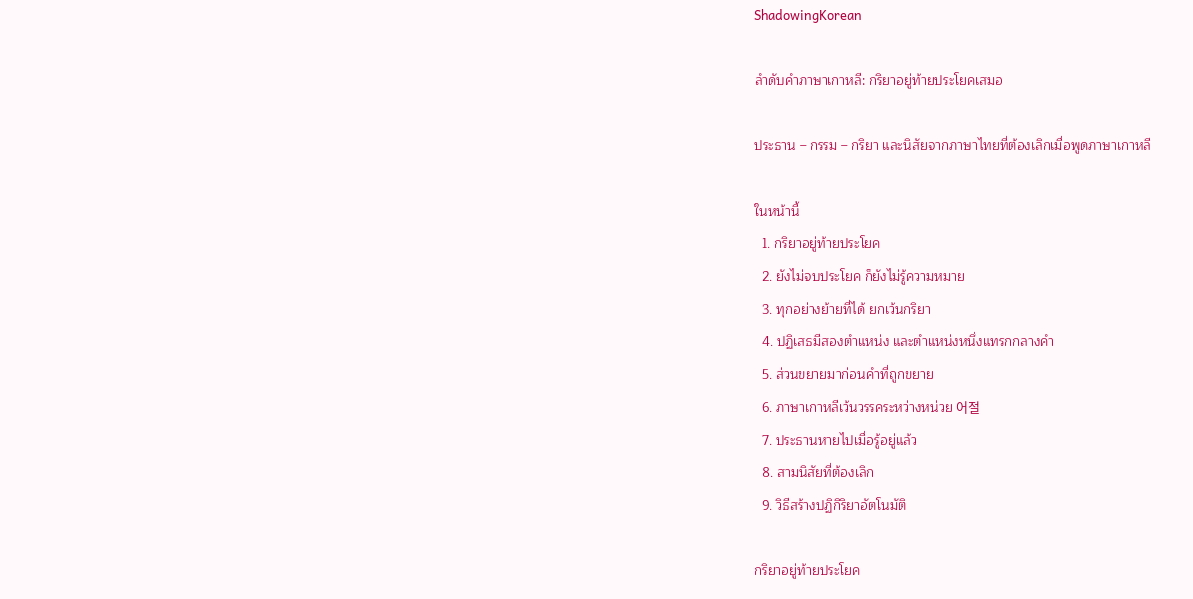ShadowingKorean

ลำดับคำภาษาเกาหลี: กริยาอยู่ท้ายประโยคเสมอ

ประธาน – กรรม – กริยา และนิสัยจากภาษาไทยที่ต้องเลิกเมื่อพูดภาษาเกาหลี

ในหน้านี้
  1. กริยาอยู่ท้ายประโยค
  2. ยังไม่จบประโยค ก็ยังไม่รู้ความหมาย
  3. ทุกอย่างย้ายที่ได้ ยกเว้นกริยา
  4. ปฏิเสธมีสองตำแหน่ง และตำแหน่งหนึ่งแทรกกลางคำ
  5. ส่วนขยายมาก่อนคำที่ถูกขยาย
  6. ภาษาเกาหลีเว้นวรรคระหว่างหน่วย 어절
  7. ประธานหายไปเมื่อรู้อยู่แล้ว
  8. สามนิสัยที่ต้องเลิก
  9. วิธีสร้างปฏิกิริยาอัตโนมัติ

กริยาอยู่ท้ายประโยค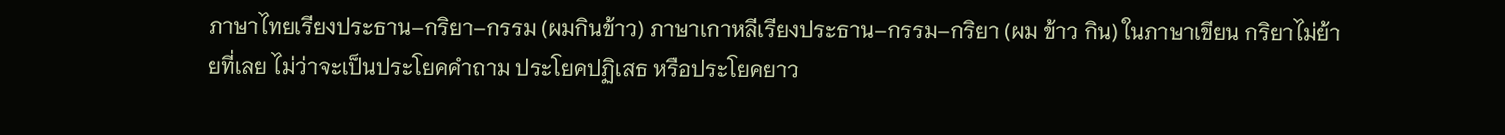ภาษาไทยเรียงประธาน–กริยา–กรรม (ผมกินข้าว) ภาษาเกาหลีเรียงประธาน–กรรม–กริยา (ผม ข้าว กิน) ในภาษาเขียน กริยาไม่ย้ายที่เลย ไม่ว่าจะเป็นประโยคคำถาม ประโยคปฏิเสธ หรือประโยคยาว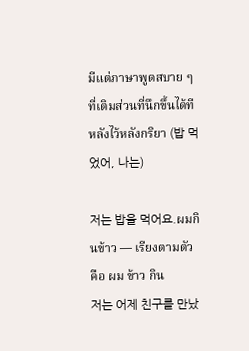มีแต่ภาษาพูดสบาย ๆ ที่เติมส่วนที่นึกขึ้นได้ทีหลังไว้หลังกริยา (밥 먹었어, 나는)

저는 밥을 먹어요.ผมกินข้าว — เรียงตามตัวคือ ผม ข้าว กิน
저는 어제 친구를 만났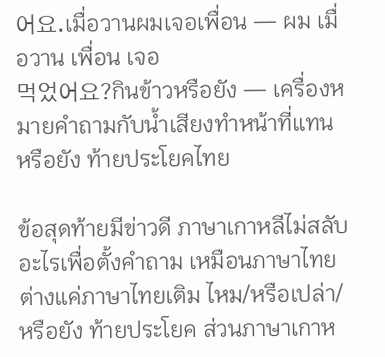어요.เมื่อวานผมเจอเพื่อน — ผม เมื่อวาน เพื่อน เจอ
먹었어요?กินข้าวหรือยัง — เครื่องหมายคำถามกับน้ำเสียงทำหน้าที่แทน หรือยัง ท้ายประโยคไทย

ข้อสุดท้ายมีข่าวดี ภาษาเกาหลีไม่สลับอะไรเพื่อตั้งคำถาม เหมือนภาษาไทย ต่างแค่ภาษาไทยเติม ไหม/หรือเปล่า/หรือยัง ท้ายประโยค ส่วนภาษาเกาห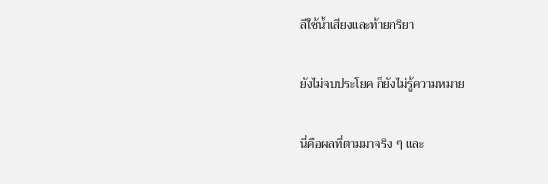ลีใช้น้ำเสียงและท้ายกริยา

ยังไม่จบประโยค ก็ยังไม่รู้ความหมาย

นี่คือผลที่ตามมาจริง ๆ และ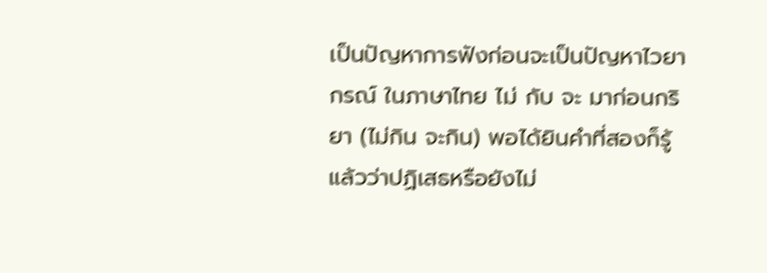เป็นปัญหาการฟังก่อนจะเป็นปัญหาไวยากรณ์ ในภาษาไทย ไม่ กับ จะ มาก่อนกริยา (ไม่กิน จะกิน) พอได้ยินคำที่สองก็รู้แล้วว่าปฏิเสธหรือยังไม่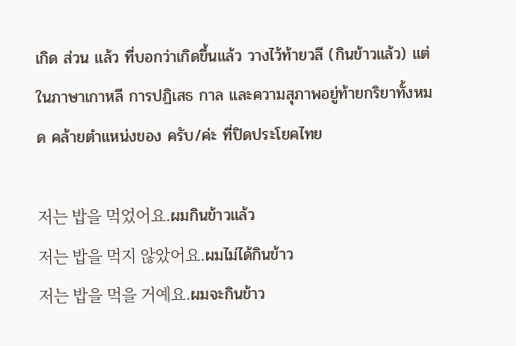เกิด ส่วน แล้ว ที่บอกว่าเกิดขึ้นแล้ว วางไว้ท้ายวลี (กินข้าวแล้ว) แต่ในภาษาเกาหลี การปฏิเสธ กาล และความสุภาพอยู่ท้ายกริยาทั้งหมด คล้ายตำแหน่งของ ครับ/ค่ะ ที่ปิดประโยคไทย

저는 밥을 먹었어요.ผมกินข้าวแล้ว
저는 밥을 먹지 않았어요.ผมไม่ได้กินข้าว
저는 밥을 먹을 거예요.ผมจะกินข้าว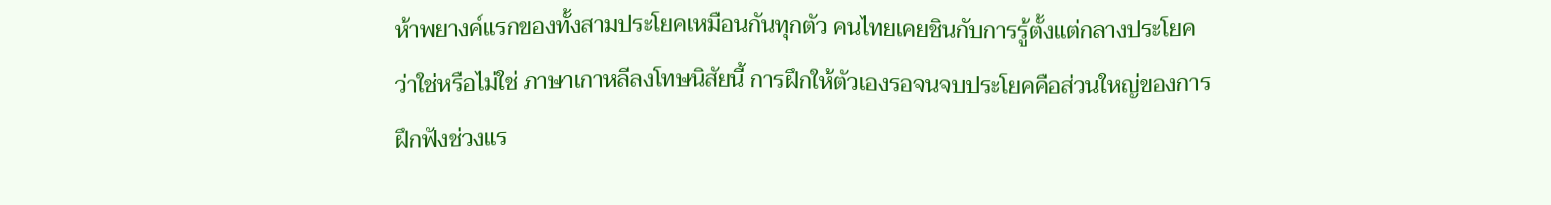ห้าพยางค์แรกของทั้งสามประโยคเหมือนกันทุกตัว คนไทยเคยชินกับการรู้ตั้งแต่กลางประโยคว่าใช่หรือไม่ใช่ ภาษาเกาหลีลงโทษนิสัยนี้ การฝึกให้ตัวเองรอจนจบประโยคคือส่วนใหญ่ของการฝึกฟังช่วงแร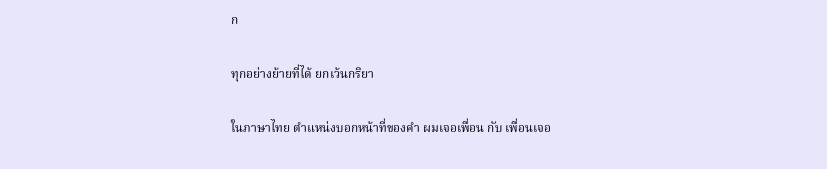ก

ทุกอย่างย้ายที่ได้ ยกเว้นกริยา

ในภาษาไทย ตำแหน่งบอกหน้าที่ของคำ ผมเจอเพื่อน กับ เพื่อนเจอ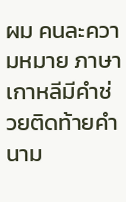ผม คนละความหมาย ภาษาเกาหลีมีคำช่วยติดท้ายคำนาม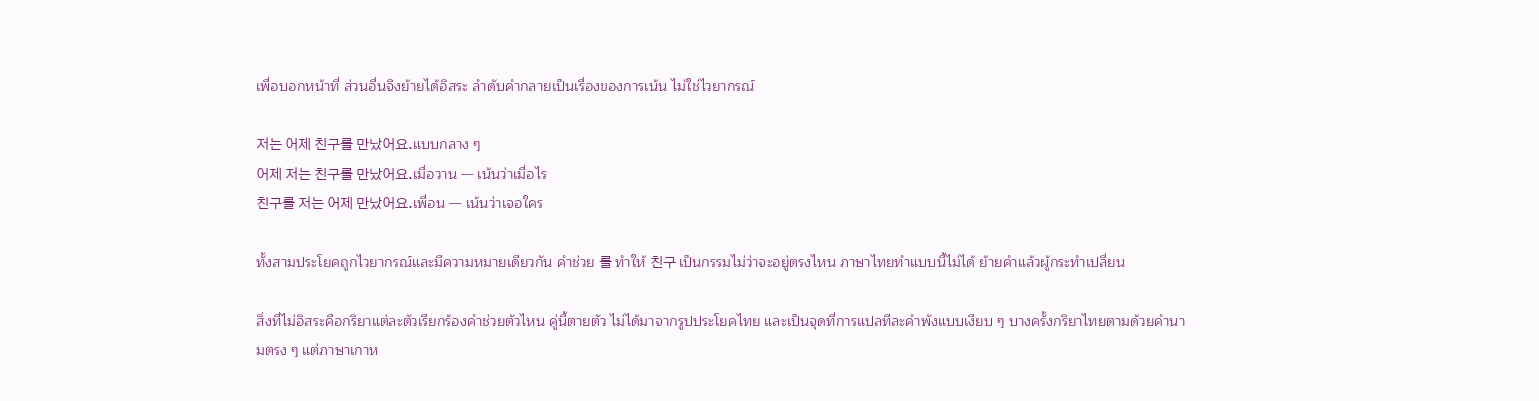เพื่อบอกหน้าที่ ส่วนอื่นจึงย้ายได้อิสระ ลำดับคำกลายเป็นเรื่องของการเน้น ไม่ใช่ไวยากรณ์

저는 어제 친구를 만났어요.แบบกลาง ๆ
어제 저는 친구를 만났어요.เมื่อวาน — เน้นว่าเมื่อไร
친구를 저는 어제 만났어요.เพื่อน — เน้นว่าเจอใคร

ทั้งสามประโยคถูกไวยากรณ์และมีความหมายเดียวกัน คำช่วย 를 ทำให้ 친구 เป็นกรรมไม่ว่าจะอยู่ตรงไหน ภาษาไทยทำแบบนี้ไม่ได้ ย้ายคำแล้วผู้กระทำเปลี่ยน

สิ่งที่ไม่อิสระคือกริยาแต่ละตัวเรียกร้องคำช่วยตัวไหน คู่นี้ตายตัว ไม่ได้มาจากรูปประโยคไทย และเป็นจุดที่การแปลทีละคำพังแบบเงียบ ๆ บางครั้งกริยาไทยตามด้วยคำนามตรง ๆ แต่ภาษาเกาห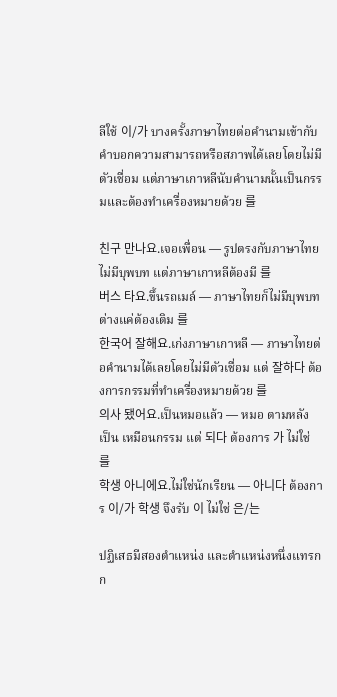ลีใช้ 이/가 บางครั้งภาษาไทยต่อคำนามเข้ากับคำบอกความสามารถหรือสภาพได้เลยโดยไม่มีตัวเชื่อม แต่ภาษาเกาหลีนับคำนามนั้นเป็นกรรมและต้องทำเครื่องหมายด้วย 를

친구 만나요.เจอเพื่อน — รูปตรงกับภาษาไทย ไม่มีบุพบท แต่ภาษาเกาหลีต้องมี 를
버스 타요.ขึ้นรถเมล์ — ภาษาไทยก็ไม่มีบุพบท ต่างแค่ต้องเติม 를
한국어 잘해요.เก่งภาษาเกาหลี — ภาษาไทยต่อคำนามได้เลยโดยไม่มีตัวเชื่อม แต่ 잘하다 ต้องการกรรมที่ทำเครื่องหมายด้วย 를
의사 됐어요.เป็นหมอแล้ว — หมอ ตามหลัง เป็น เหมือนกรรม แต่ 되다 ต้องการ 가 ไม่ใช่ 를
학생 아니에요.ไม่ใช่นักเรียน — 아니다 ต้องการ 이/가 학생 จึงรับ 이 ไม่ใช่ 은/는

ปฏิเสธมีสองตำแหน่ง และตำแหน่งหนึ่งแทรกก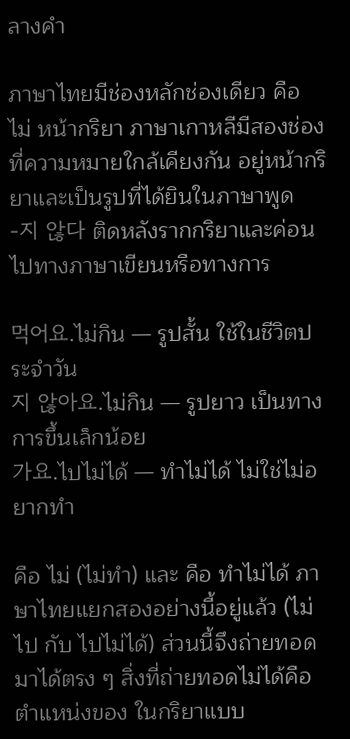ลางคำ

ภาษาไทยมีช่องหลักช่องเดียว คือ ไม่ หน้ากริยา ภาษาเกาหลีมีสองช่องที่ความหมายใกล้เคียงกัน อยู่หน้ากริยาและเป็นรูปที่ได้ยินในภาษาพูด -지 않다 ติดหลังรากกริยาและค่อนไปทางภาษาเขียนหรือทางการ

먹어요.ไม่กิน — รูปสั้น ใช้ในชีวิตประจำวัน
지 않아요.ไม่กิน — รูปยาว เป็นทางการขึ้นเล็กน้อย
가요.ไปไม่ได้ — ทำไม่ได้ ไม่ใช่ไม่อยากทำ

คือ ไม่ (ไม่ทำ) และ คือ ทำไม่ได้ ภาษาไทยแยกสองอย่างนี้อยู่แล้ว (ไม่ไป กับ ไปไม่ได้) ส่วนนี้จึงถ่ายทอดมาได้ตรง ๆ สิ่งที่ถ่ายทอดไม่ได้คือตำแหน่งของ ในกริยาแบบ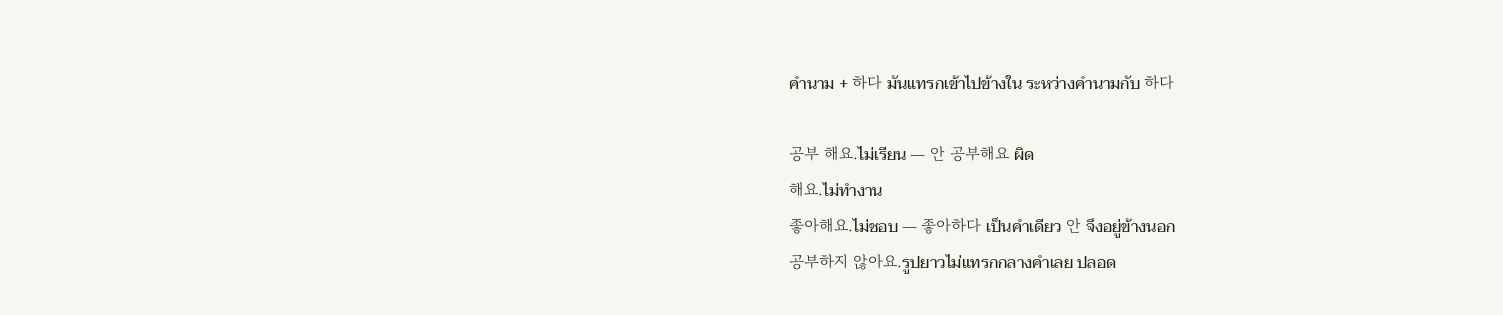คำนาม + 하다 มันแทรกเข้าไปข้างใน ระหว่างคำนามกับ 하다

공부 해요.ไม่เรียน — 안 공부해요 ผิด
해요.ไม่ทำงาน
좋아해요.ไม่ชอบ — 좋아하다 เป็นคำเดียว 안 จึงอยู่ข้างนอก
공부하지 않아요.รูปยาวไม่แทรกกลางคำเลย ปลอด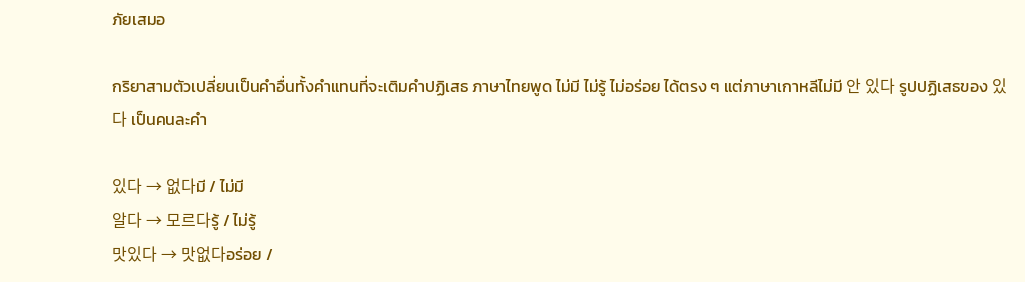ภัยเสมอ

กริยาสามตัวเปลี่ยนเป็นคำอื่นทั้งคำแทนที่จะเติมคำปฏิเสธ ภาษาไทยพูด ไม่มี ไม่รู้ ไม่อร่อย ได้ตรง ๆ แต่ภาษาเกาหลีไม่มี 안 있다 รูปปฏิเสธของ 있다 เป็นคนละคำ

있다 → 없다มี / ไม่มี
알다 → 모르다รู้ / ไม่รู้
맛있다 → 맛없다อร่อย /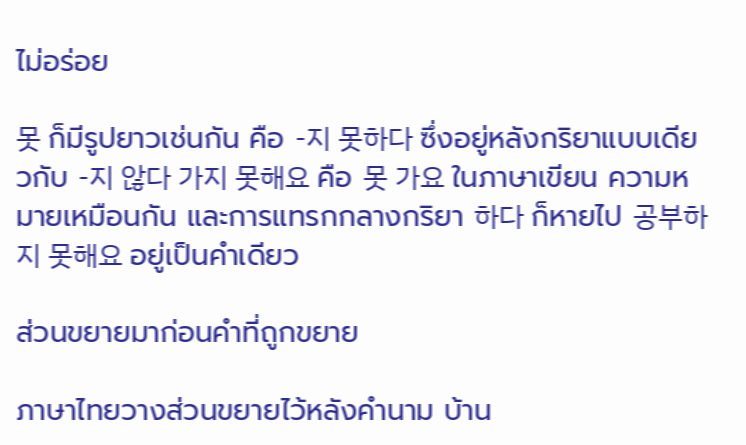ไม่อร่อย

못 ก็มีรูปยาวเช่นกัน คือ -지 못하다 ซึ่งอยู่หลังกริยาแบบเดียวกับ -지 않다 가지 못해요 คือ 못 가요 ในภาษาเขียน ความหมายเหมือนกัน และการแทรกกลางกริยา 하다 ก็หายไป 공부하지 못해요 อยู่เป็นคำเดียว

ส่วนขยายมาก่อนคำที่ถูกขยาย

ภาษาไทยวางส่วนขยายไว้หลังคำนาม บ้าน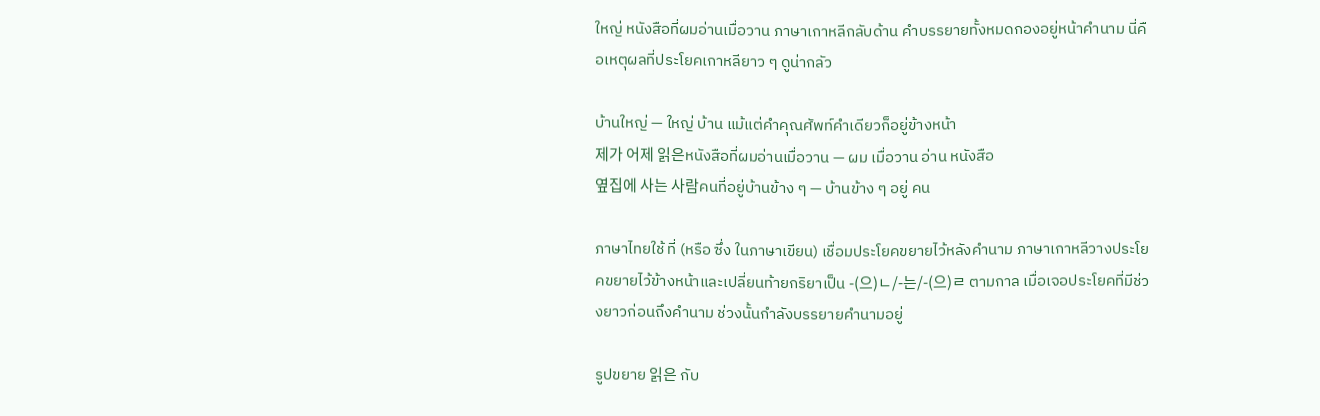ใหญ่ หนังสือที่ผมอ่านเมื่อวาน ภาษาเกาหลีกลับด้าน คำบรรยายทั้งหมดกองอยู่หน้าคำนาม นี่คือเหตุผลที่ประโยคเกาหลียาว ๆ ดูน่ากลัว

บ้านใหญ่ — ใหญ่ บ้าน แม้แต่คำคุณศัพท์คำเดียวก็อยู่ข้างหน้า
제가 어제 읽은หนังสือที่ผมอ่านเมื่อวาน — ผม เมื่อวาน อ่าน หนังสือ
옆집에 사는 사람คนที่อยู่บ้านข้าง ๆ — บ้านข้าง ๆ อยู่ คน

ภาษาไทยใช้ ที่ (หรือ ซึ่ง ในภาษาเขียน) เชื่อมประโยคขยายไว้หลังคำนาม ภาษาเกาหลีวางประโยคขยายไว้ข้างหน้าและเปลี่ยนท้ายกริยาเป็น -(으)ㄴ/-는/-(으)ㄹ ตามกาล เมื่อเจอประโยคที่มีช่วงยาวก่อนถึงคำนาม ช่วงนั้นกำลังบรรยายคำนามอยู่

รูปขยาย 읽은 กับ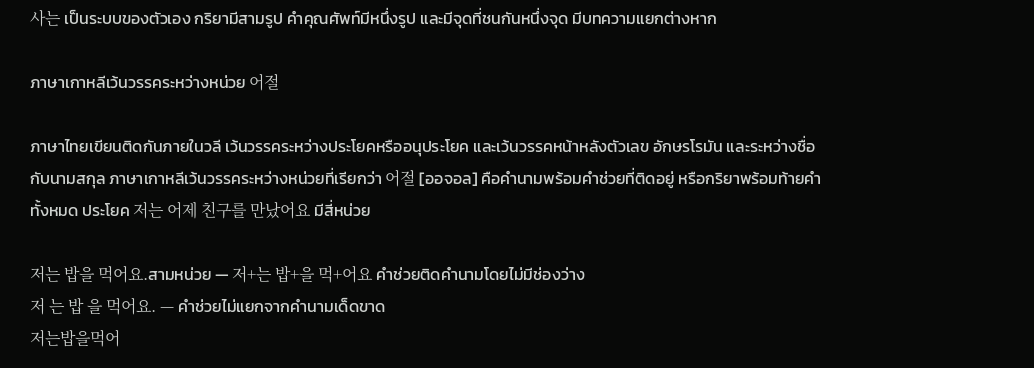사는 เป็นระบบของตัวเอง กริยามีสามรูป คำคุณศัพท์มีหนึ่งรูป และมีจุดที่ชนกันหนึ่งจุด มีบทความแยกต่างหาก

ภาษาเกาหลีเว้นวรรคระหว่างหน่วย 어절

ภาษาไทยเขียนติดกันภายในวลี เว้นวรรคระหว่างประโยคหรืออนุประโยค และเว้นวรรคหน้าหลังตัวเลข อักษรโรมัน และระหว่างชื่อกับนามสกุล ภาษาเกาหลีเว้นวรรคระหว่างหน่วยที่เรียกว่า 어절 [ออจอล] คือคำนามพร้อมคำช่วยที่ติดอยู่ หรือกริยาพร้อมท้ายคำทั้งหมด ประโยค 저는 어제 친구를 만났어요 มีสี่หน่วย

저는 밥을 먹어요.สามหน่วย — 저+는 밥+을 먹+어요 คำช่วยติดคำนามโดยไม่มีช่องว่าง
저 는 밥 을 먹어요. — คำช่วยไม่แยกจากคำนามเด็ดขาด
저는밥을먹어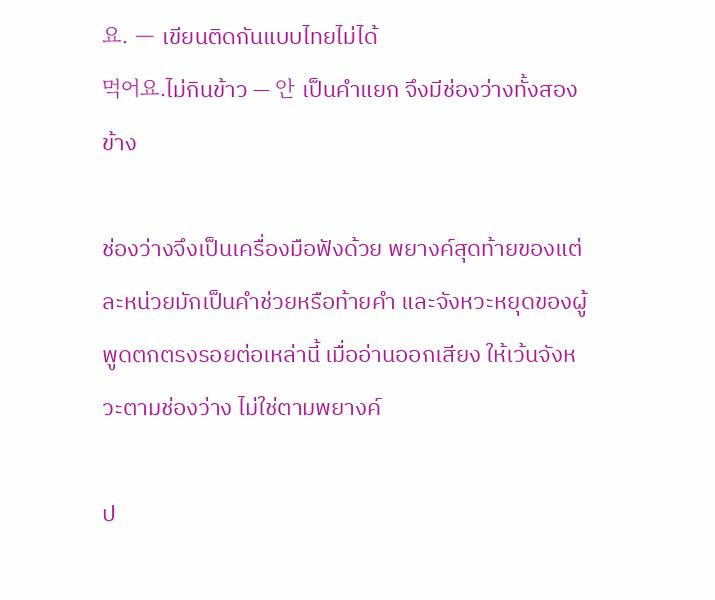요. — เขียนติดกันแบบไทยไม่ได้
먹어요.ไม่กินข้าว — 안 เป็นคำแยก จึงมีช่องว่างทั้งสองข้าง

ช่องว่างจึงเป็นเครื่องมือฟังด้วย พยางค์สุดท้ายของแต่ละหน่วยมักเป็นคำช่วยหรือท้ายคำ และจังหวะหยุดของผู้พูดตกตรงรอยต่อเหล่านี้ เมื่ออ่านออกเสียง ให้เว้นจังหวะตามช่องว่าง ไม่ใช่ตามพยางค์

ป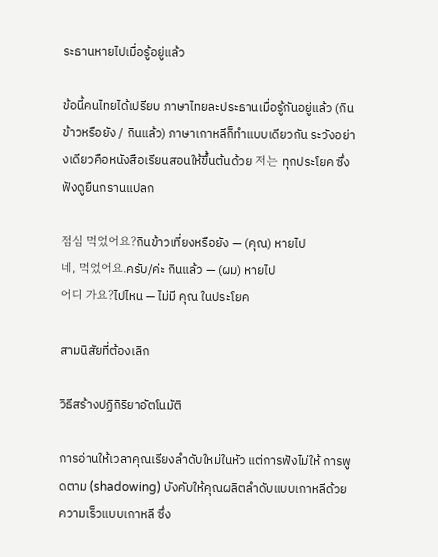ระธานหายไปเมื่อรู้อยู่แล้ว

ข้อนี้คนไทยได้เปรียบ ภาษาไทยละประธานเมื่อรู้กันอยู่แล้ว (กินข้าวหรือยัง / กินแล้ว) ภาษาเกาหลีก็ทำแบบเดียวกัน ระวังอย่างเดียวคือหนังสือเรียนสอนให้ขึ้นต้นด้วย 저는 ทุกประโยค ซึ่งฟังดูยืนกรานแปลก

점심 먹었어요?กินข้าวเที่ยงหรือยัง — (คุณ) หายไป
네, 먹었어요.ครับ/ค่ะ กินแล้ว — (ผม) หายไป
어디 가요?ไปไหน — ไม่มี คุณ ในประโยค

สามนิสัยที่ต้องเลิก

วิธีสร้างปฏิกิริยาอัตโนมัติ

การอ่านให้เวลาคุณเรียงลำดับใหม่ในหัว แต่การฟังไม่ให้ การพูดตาม (shadowing) บังคับให้คุณผลิตลำดับแบบเกาหลีด้วยความเร็วแบบเกาหลี ซึ่ง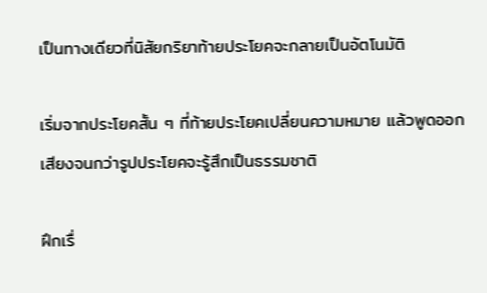เป็นทางเดียวที่นิสัยกริยาท้ายประโยคจะกลายเป็นอัตโนมัติ

เริ่มจากประโยคสั้น ๆ ที่ท้ายประโยคเปลี่ยนความหมาย แล้วพูดออกเสียงจนกว่ารูปประโยคจะรู้สึกเป็นธรรมชาติ

ฝึกเรื่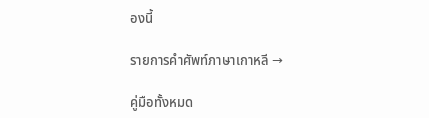องนี้

รายการคำศัพท์ภาษาเกาหลี →

คู่มือทั้งหมด